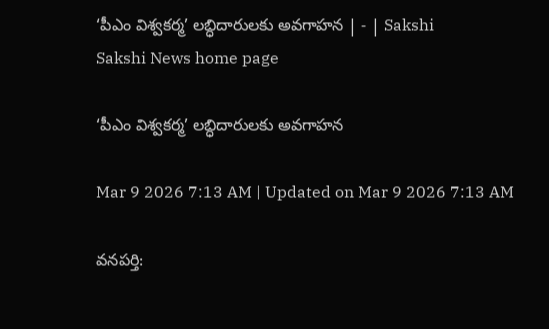‘పీఎం విశ్వకర్మ’ లబ్ధిదారులకు అవగాహన | - | Sakshi
Sakshi News home page

‘పీఎం విశ్వకర్మ’ లబ్ధిదారులకు అవగాహన

Mar 9 2026 7:13 AM | Updated on Mar 9 2026 7:13 AM

వనపర్తి: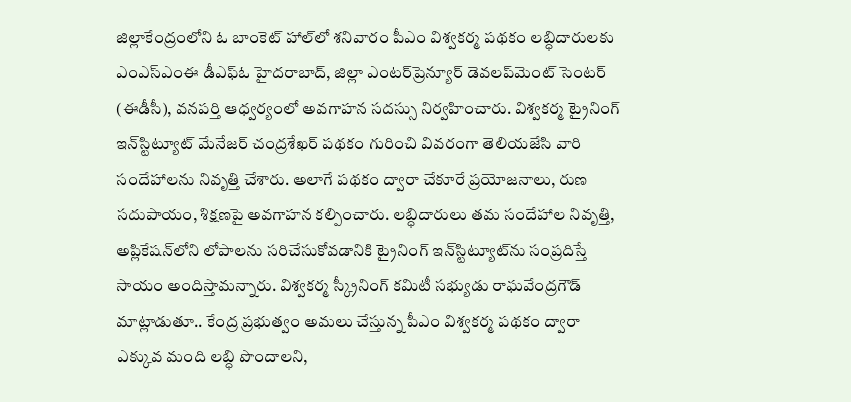జిల్లాకేంద్రంలోని ఓ బాంకెట్‌ హాల్‌లో శనివారం పీఎం విశ్వకర్మ పథకం లబ్ధిదారులకు ఎంఎస్‌ఎంఈ డీఎఫ్‌ఓ హైదరాబాద్‌, జిల్లా ఎంటర్‌ప్రెన్యూర్‌ డెవలప్‌మెంట్‌ సెంటర్‌ (ఈడీసీ), వనపర్తి ఆధ్వర్యంలో అవగాహన సదస్సు నిర్వహించారు. విశ్వకర్మ ట్రైనింగ్‌ ఇన్‌స్టిట్యూట్‌ మేనేజర్‌ చంద్రశేఖర్‌ పథకం గురించి వివరంగా తెలియజేసి వారి సందేహాలను నివృత్తి చేశారు. అలాగే పథకం ద్వారా చేకూరే ప్రయోజనాలు, రుణ సదుపాయం, శిక్షణపై అవగాహన కల్పించారు. లబ్ధిదారులు తమ సందేహాల నివృత్తి, అప్లికేషన్‌లోని లోపాలను సరిచేసుకోవడానికి ట్రైనింగ్‌ ఇన్‌స్టిట్యూట్‌ను సంప్రదిస్తే సాయం అందిస్తామన్నారు. విశ్వకర్మ స్క్రీనింగ్‌ కమిటీ సభ్యుడు రాఘవేంద్రగౌడ్‌ మాట్లాడుతూ.. కేంద్ర ప్రభుత్వం అమలు చేస్తున్న పీఎం విశ్వకర్మ పథకం ద్వారా ఎక్కువ మంది లబ్ధి పొందాలని,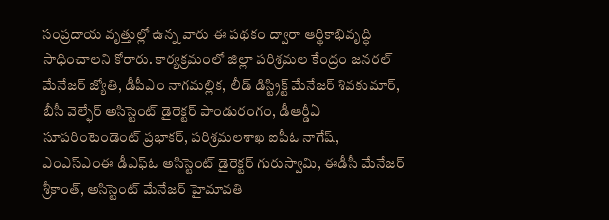సంప్రదాయ వృత్తుల్లో ఉన్న వారు ఈ పథకం ద్వారా ఆర్థికాభివృద్ధి సాధించాలని కోరారు. కార్యక్రమంలో జిల్లా పరిశ్రమల కేంద్రం జనరల్‌ మేనేజర్‌ జ్యోతి, డీపీఎం నాగమల్లిక, లీడ్‌ డిస్ట్రిక్ట్‌ మేనేజర్‌ శివకుమార్‌, బీసీ వెల్ఫేర్‌ అసిస్టెంట్‌ డైరెక్టర్‌ పాండురంగం, డీఆర్డీఏ సూపరింటెండెంట్‌ ప్రభాకర్‌, పరిశ్రమలశాఖ ఐపీఓ నాగేష్‌, ఎంఎస్‌ఎంఈ డీఎఫ్‌ఓ అసిస్టెంట్‌ డైరెక్టర్‌ గురుస్వామి, ఈడీసీ మేనేజర్‌ శ్రీకాంత్‌, అసిస్టెంట్‌ మేనేజర్‌ హైమావతి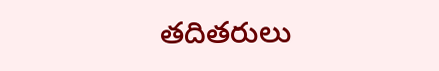తదితరులు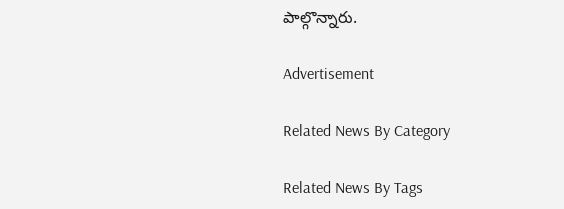పాల్గొన్నారు.

Advertisement

Related News By Category

Related News By Tags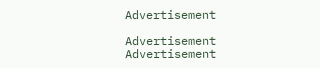Advertisement

Advertisement
Advertisement